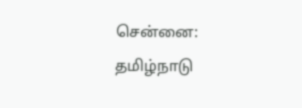சென்னை:
தமிழ்நாடு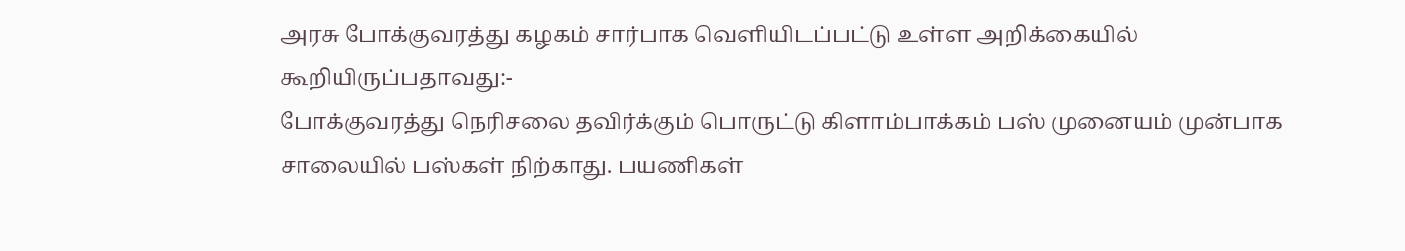அரசு போக்குவரத்து கழகம் சார்பாக வெளியிடப்பட்டு உள்ள அறிக்கையில் கூறியிருப்பதாவது:-
போக்குவரத்து நெரிசலை தவிர்க்கும் பொருட்டு கிளாம்பாக்கம் பஸ் முனையம் முன்பாக சாலையில் பஸ்கள் நிற்காது. பயணிகள்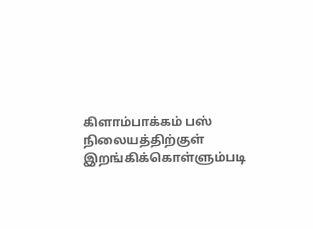கிளாம்பாக்கம் பஸ் நிலையத்திற்குள் இறங்கிக்கொள்ளும்படி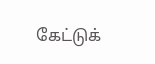கேட்டுக்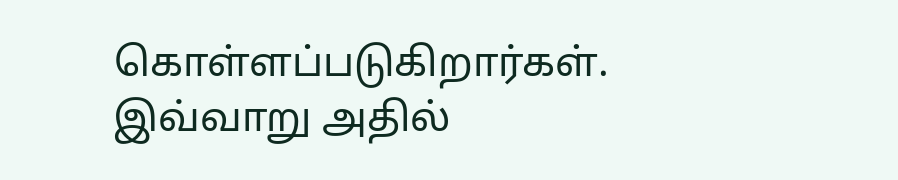கொள்ளப்படுகிறார்கள்.
இவ்வாறு அதில்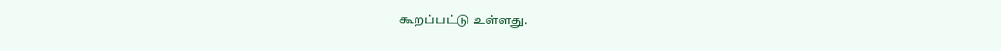கூறப்பட்டு உள்ளது.